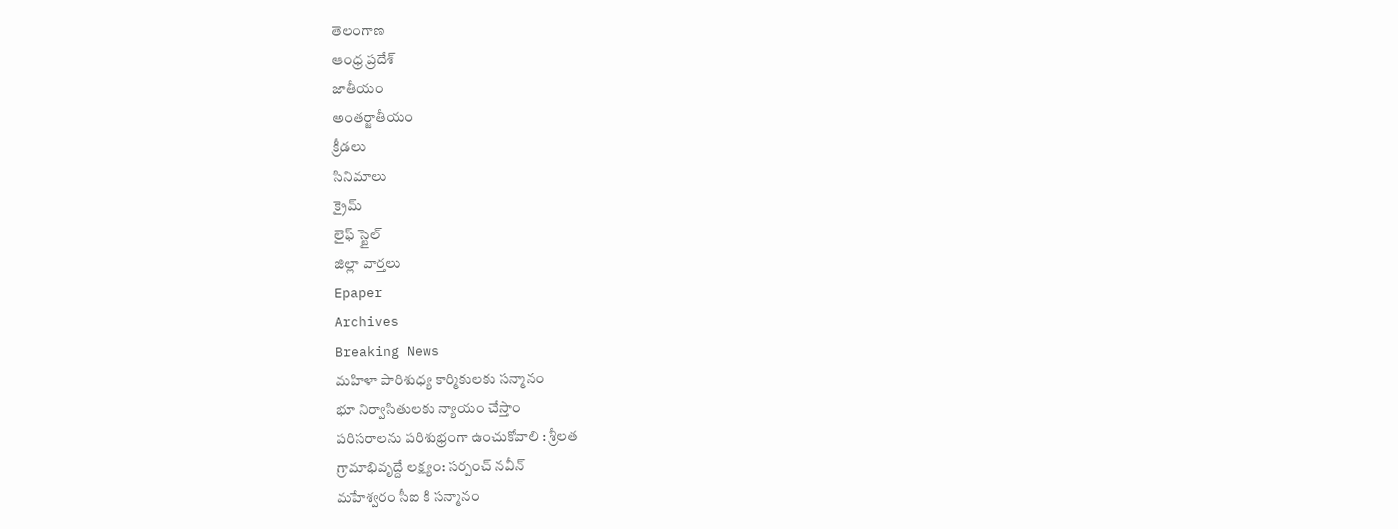తెలంగాణ
ఆంధ్ర ప్రదేశ్
జాతీయం
అంతర్జాతీయం
క్రీడలు
సినిమాలు
క్రైమ్
లైఫ్ స్టైల్
జిల్లా వార్తలు
Epaper
Archives
Breaking News
మహిళా పారిశుధ్య కార్మికులకు సన్మానం
భూ నిర్వాసితులకు న్యాయం చేస్తాం
పరిసరాలను పరిశుభ్రంగా ఉంచుకోవాలి : శ్రీలత
గ్రామాభివృద్దే లక్ష్యం: సర్పంచ్ నవీన్
మహేశ్వరం సీఐ కి సన్మానం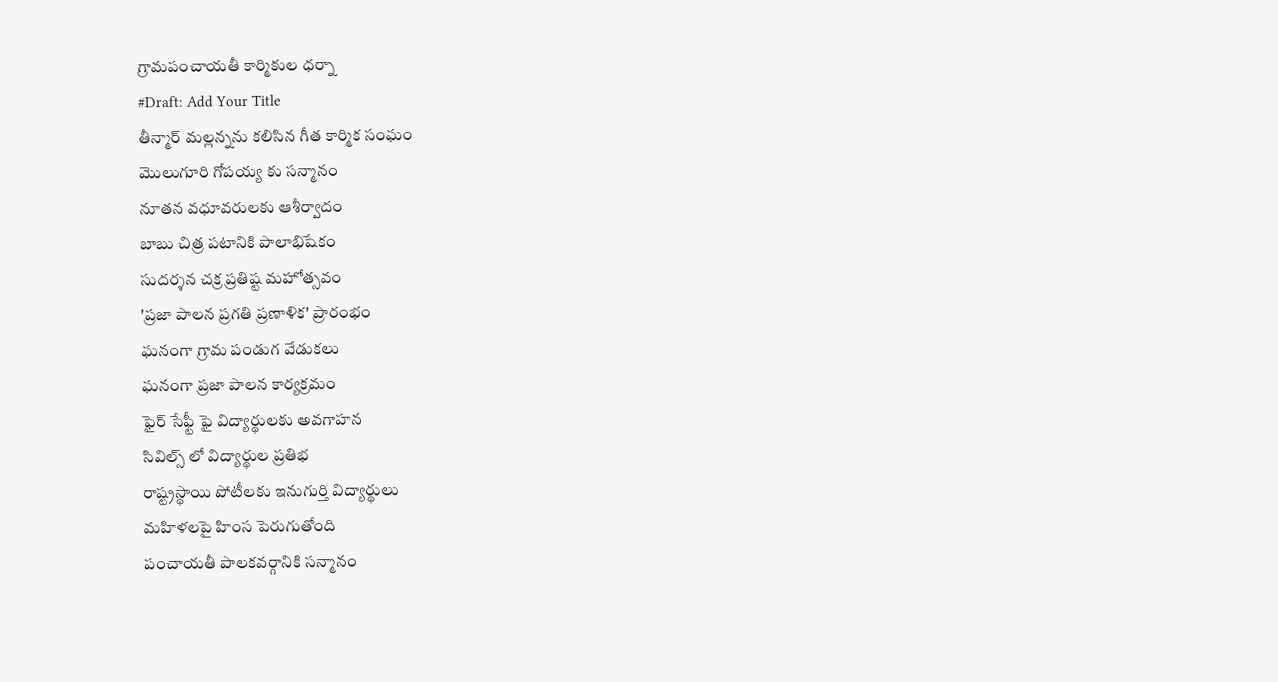గ్రామపంచాయతీ కార్మికుల ధర్నా
#Draft: Add Your Title
తీన్మార్ మల్లన్నను కలిసిన గీత కార్మిక సంఘం
మొలుగూరి గోపయ్య కు సన్మానం
నూతన వధూవరులకు ఆశీర్వాదం
బాబు చిత్ర పటానికి పాలాభిషేకం
సుదర్శన చక్ర ప్రతిష్ట మహోత్సవం
'ప్రజా పాలన ప్రగతి ప్రణాళిక' ప్రారంభం
ఘనంగా గ్రామ పండుగ వేడుకలు
ఘనంగా ప్రజా పాలన కార్యక్రమం
ఫైర్ సేఫ్టీ ఫై విద్యార్థులకు అవగాహన
సివిల్స్ లో విద్యార్థుల ప్రతిభ
రాష్ట్రస్థాయి పోటీలకు ఇనుగుర్తి విద్యార్థులు
మహిళలపై హింస పెరుగుతోంది
పంచాయతీ పాలకవర్గానికి సన్మానం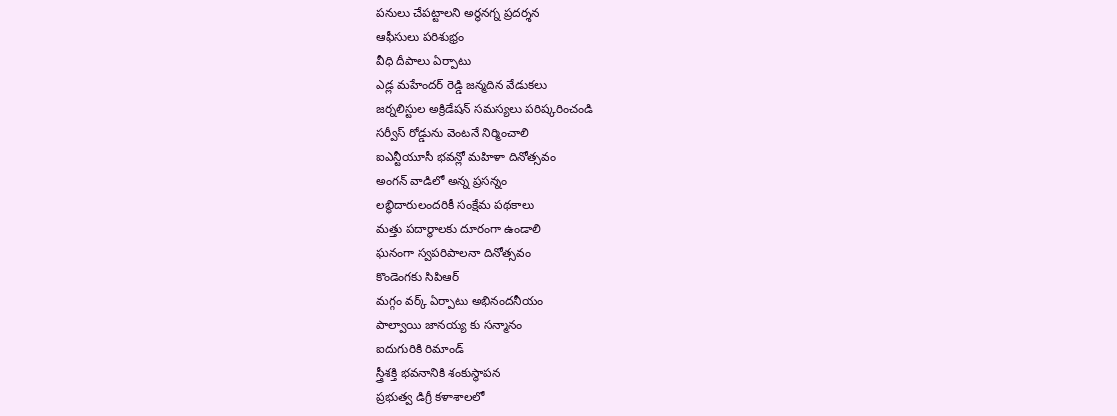పనులు చేపట్టాలని అర్ధనగ్న ప్రదర్శన
ఆఫీసులు పరిశుభ్రం
వీధి దీపాలు ఏర్పాటు
ఎడ్ల మహేందర్ రెడ్డి జన్మదిన వేడుకలు
జర్నలిస్టుల అక్రిడేషన్ సమస్యలు పరిష్కరించండి
సర్వీస్ రోడ్డును వెంటనే నిర్మించాలి
ఐఎన్టీయూసీ భవన్లో మహిళా దినోత్సవం
అంగన్ వాడిలో అన్న ప్రసన్నం
లబ్ధిదారులందరికీ సంక్షేమ పథకాలు
మత్తు పదార్థాలకు దూరంగా ఉండాలి
ఘనంగా స్వపరిపాలనా దినోత్సవం
కొండెంగకు సిపిఆర్
మగ్గం వర్క్ ఏర్పాటు అభినందనీయం
పాల్వాయి జానయ్య కు సన్మానం
ఐదుగురికి రిమాండ్
స్త్రీశక్తి భవనానికి శంకుస్థాపన
ప్రభుత్వ డిగ్రీ కళాశాలలో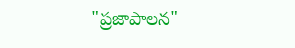"ప్రజాపాలన"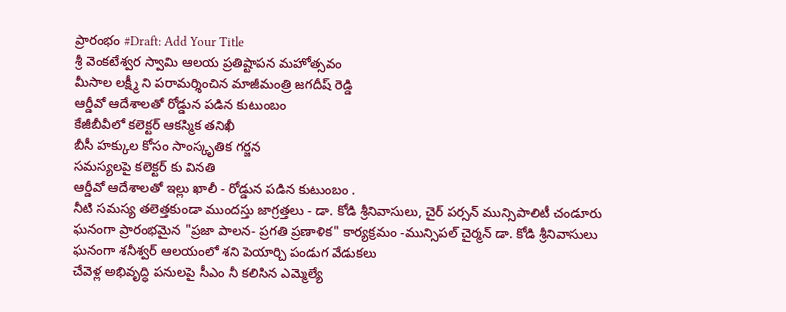ప్రారంభం #Draft: Add Your Title
శ్రీ వెంకటేశ్వర స్వామి ఆలయ ప్రతిష్టాపన మహోత్సవం
మీసాల లక్ష్మీ ని పరామర్శించిన మాజీమంత్రి జగదీష్ రెడ్డి
ఆర్డీవో ఆదేశాలతో రోడ్డున పడిన కుటుంబం
కేజీబీవీలో కలెక్టర్ ఆకస్మిక తనిఖీ
బీసీ హక్కుల కోసం సాంస్కృతిక గర్జన
సమస్యలపై కలెక్టర్ కు వినతి
ఆర్డీవో ఆదేశాలతో ఇల్లు ఖాలీ - రోడ్డున పడిన కుటుంబం .
నీటి సమస్య తలెత్తకుండా ముందస్తు జాగ్రత్తలు - డా. కోడి శ్రీనివాసులు, చైర్ పర్సన్ మున్సిపాలిటీ చండూరు
ఘనంగా ప్రారంభమైన "ప్రజా పాలన- ప్రగతి ప్రణాళిక" కార్యక్రమం -మున్సిపల్ చైర్మన్ డా. కోడి శ్రీనివాసులు
ఘనంగా శనీశ్వర్ ఆలయంలో శని పెయార్చి పండుగ వేడుకలు
చేవెళ్ల అభివృద్ధి పనులపై సీఎం నీ కలిసిన ఎమ్మెల్యే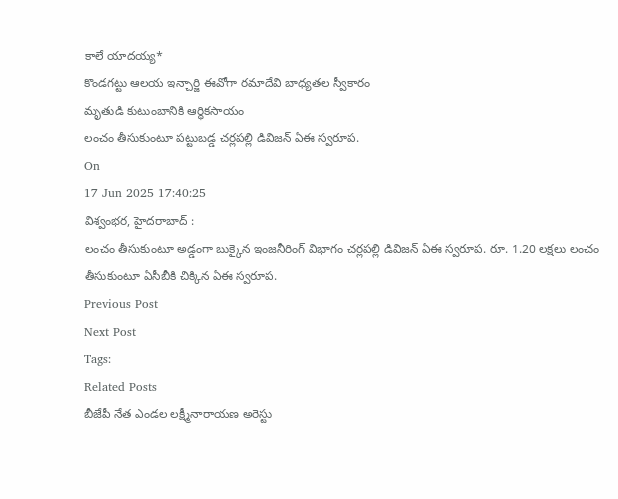కాలే యాదయ్య*
కొండగట్టు ఆలయ ఇన్చార్జి ఈవోగా రమాదేవి బాధ్యతల స్వీకారం
మృతుడి కుటుంబానికి ఆర్ధికసాయం
లంచం తీసుకుంటూ పట్టుబడ్డ చర్లపల్లి డివిజన్ ఏఈ స్వరూప.
On
17 Jun 2025 17:40:25
విశ్వంభర, హైదరాబాద్ :
లంచం తీసుకుంటూ అడ్డంగా బుక్కైన ఇంజనీరింగ్ విభాగం చర్లపల్లి డివిజన్ ఏఈ స్వరూప. రూ. 1.20 లక్షలు లంచం తీసుకుంటూ ఏసీబీకి చిక్కిన ఏఈ స్వరూప.
Previous Post
Next Post
Tags:
Related Posts
బీజేపీ నేత ఎండల లక్ష్మీనారాయణ అరెస్టు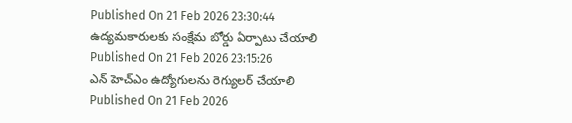Published On 21 Feb 2026 23:30:44
ఉద్యమకారులకు సంక్షేమ బోర్డు ఏర్పాటు చేయాలి
Published On 21 Feb 2026 23:15:26
ఎన్ హెచ్ఎం ఉద్యోగులను రెగ్యులర్ చేయాలి
Published On 21 Feb 2026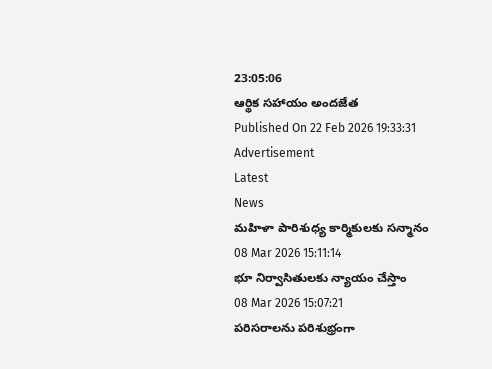23:05:06
ఆర్థిక సహాయం అందజేత
Published On 22 Feb 2026 19:33:31
Advertisement
Latest
News
మహిళా పారిశుధ్య కార్మికులకు సన్మానం
08 Mar 2026 15:11:14
భూ నిర్వాసితులకు న్యాయం చేస్తాం
08 Mar 2026 15:07:21
పరిసరాలను పరిశుభ్రంగా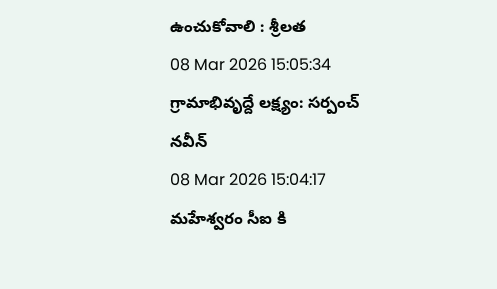ఉంచుకోవాలి : శ్రీలత
08 Mar 2026 15:05:34
గ్రామాభివృద్దే లక్ష్యం: సర్పంచ్ నవీన్
08 Mar 2026 15:04:17
మహేశ్వరం సీఐ కి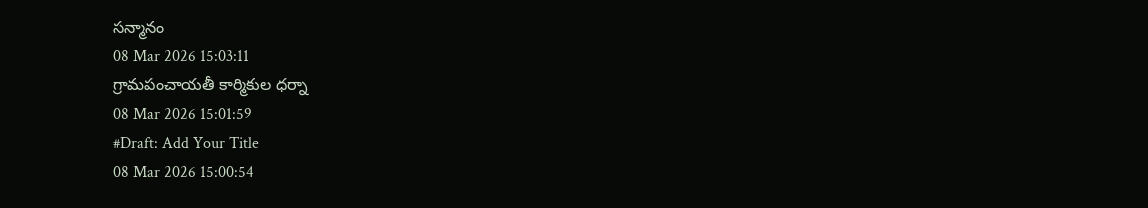సన్మానం
08 Mar 2026 15:03:11
గ్రామపంచాయతీ కార్మికుల ధర్నా
08 Mar 2026 15:01:59
#Draft: Add Your Title
08 Mar 2026 15:00:54